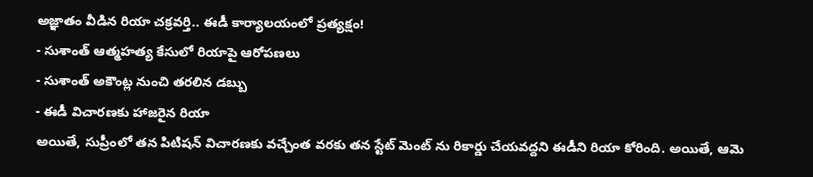అజ్ఞాతం వీడిన రియా చక్రవర్తి.. ఈడీ కార్యాలయంలో ప్రత్యక్షం!
- సుశాంత్ ఆత్మహత్య కేసులో రియాపై ఆరోపణలు
- సుశాంత్ అకౌంట్ల నుంచి తరలిన డబ్బు
- ఈడీ విచారణకు హాజరైన రియా
అయితే, సుప్రీంలో తన పిటిషన్ విచారణకు వచ్చేంత వరకు తన స్టేట్ మెంట్ ను రికార్డు చేయవద్దని ఈడీని రియా కోరింది. అయితే, ఆమె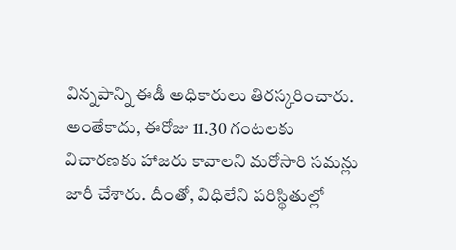విన్నపాన్ని ఈడీ అధికారులు తిరస్కరించారు. అంతేకాదు, ఈరోజు 11.30 గంటలకు విచారణకు హాజరు కావాలని మరోసారి సమన్లు జారీ చేశారు. దీంతో, విధిలేని పరిస్థితుల్లో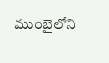ముంబైలోని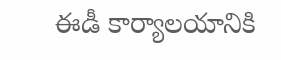ఈడీ కార్యాలయానికి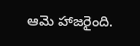ఆమె హాజరైంది.